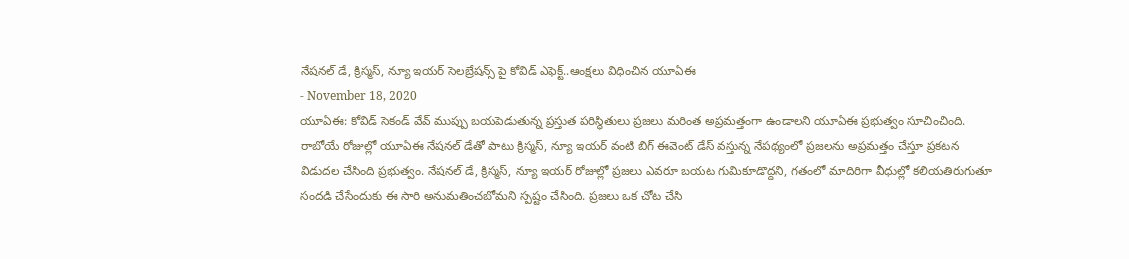నేషనల్ డే, క్రిస్మస్, న్యూ ఇయర్ సెలబ్రేషన్స్ పై కోవిడ్ ఎఫెక్ట్..ఆంక్షలు విధించిన యూఏఈ
- November 18, 2020
యూఏఈ: కోవిడ్ సెకండ్ వేవ్ ముప్పు బయపెడుతున్న ప్రస్తుత పరిస్థితులు ప్రజలు మరింత అప్రమత్తంగా ఉండాలని యూఏఈ ప్రభుత్వం సూచించింది. రాబోయే రోజుల్లో యూఏఈ నేషనల్ డేతో పాటు క్రిస్మస్, న్యూ ఇయర్ వంటి బిగ్ ఈవెంట్ డేస్ వస్తున్న నేపథ్యంలో ప్రజలను అప్రమత్తం చేస్తూ ప్రకటన విడుదల చేసింది ప్రభుత్వం. నేషనల్ డే, క్రిస్మస్, న్యూ ఇయర్ రోజుల్లో ప్రజలు ఎవరూ బయట గుమికూడొద్దని, గతంలో మాదిరిగా వీధుల్లో కలియతిరుగుతూ సందడి చేసేందుకు ఈ సారి అనుమతించబోమని స్పష్టం చేసింది. ప్రజలు ఒక చోట చేసి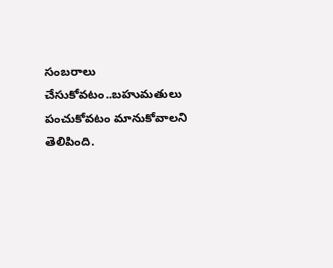సంబరాలు చేసుకోవటం..బహుమతులు పంచుకోవటం మానుకోవాలని తెలిపింది.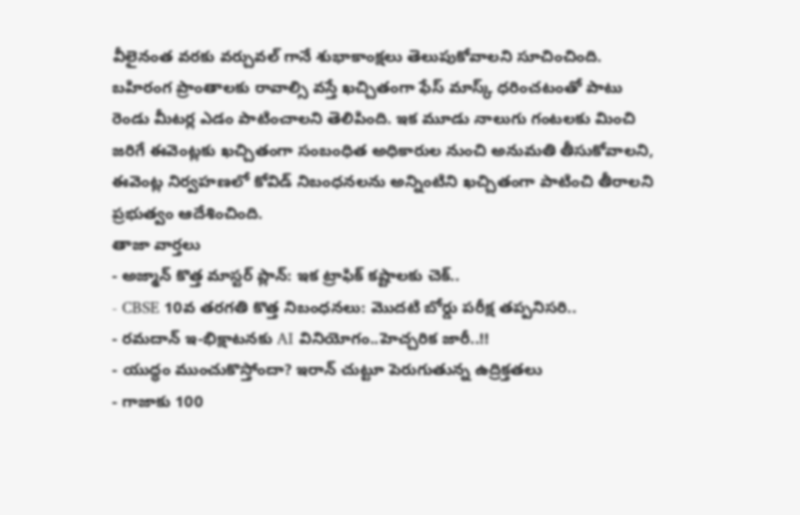వీలైనంత వరకు వర్చువల్ గానే శుభాకాంక్షలు తెలుపుకోవాలని సూచించింది. బహిరంగ ప్రాంతాలకు రావాల్సి వస్తే ఖచ్చితంగా ఫేస్ మాస్క్ ధరించటంతో పాటు రెండు మీటర్ల ఎడం పాటించాలని తెలిపింది. ఇక మూడు నాలుగు గంటలకు మించి జరిగే ఈవెంట్లకు ఖచ్చితంగా సంబంధిత అధికారుల నుంచి అనుమతి తీసుకోవాలని, ఈవెంట్ల నిర్వహణలో కోవిడ్ నిబంధనలను అన్నింటిని ఖచ్చితంగా పాటించి తీరాలని ప్రభుత్వం ఆదేశించింది.
తాజా వార్తలు
- అజ్మాన్ కొత్త మాస్టర్ ప్లాన్: ఇక ట్రాఫిక్ కష్టాలకు చెక్..
- CBSE 10వ తరగతి కొత్త నిబంధనలు: మొదటి బోర్డు పరీక్ష తప్పనిసరి..
- రమదాన్ ఇ-భిక్షాటనకు AI వినియోగం..హెచ్చరిక జారీ..!!
- యుద్ధం ముంచుకొస్తోందా? ఇరాన్ చుట్టూ పెరుగుతున్న ఉద్రిక్తతలు
- గాజాకు 100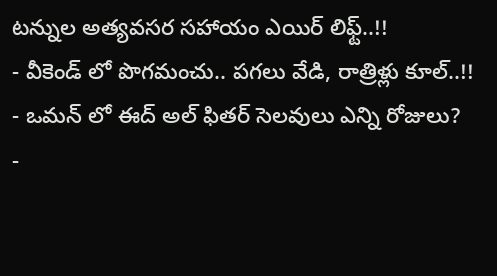టన్నుల అత్యవసర సహాయం ఎయిర్ లిఫ్ట్..!!
- వీకెండ్ లో పొగమంచు.. పగలు వేడి, రాత్రిళ్లు కూల్..!!
- ఒమన్ లో ఈద్ అల్ ఫితర్ సెలవులు ఎన్ని రోజులు?
-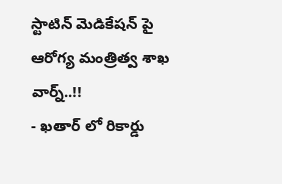స్టాటిన్ మెడికేషన్ పై ఆరోగ్య మంత్రిత్వ శాఖ వార్న్..!!
- ఖతార్ లో రికార్డు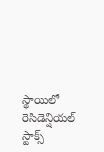స్థాయిలో రెసిడెన్షియల్ స్టాక్స్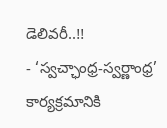డెలివరీ..!!
- ‘స్వచ్ఛాంధ్ర-స్వర్ణాంధ్ర’ కార్యక్రమానికి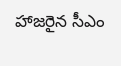హాజరైన సీఎం